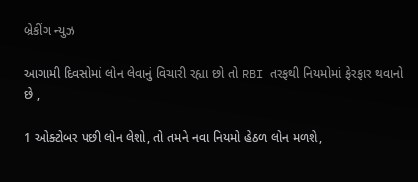બ્રેકીંગ ન્યુઝ

આગામી દિવસોમાં લોન લેવાનું વિચારી રહ્યા છો તો RBI તરફથી નિયમોમાં ફેરફાર થવાનો છે ,

1 ઓક્ટોબર પછી લોન લેશો, તો તમને નવા નિયમો હેઠળ લોન મળશે,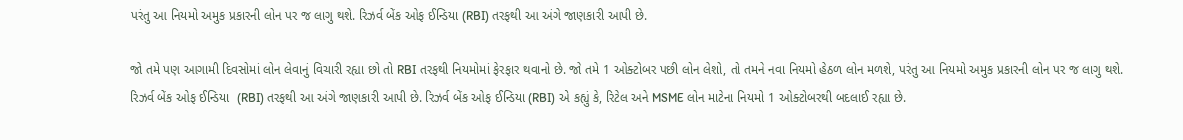પરંતુ આ નિયમો અમુક પ્રકારની લોન પર જ લાગુ થશે. રિઝર્વ બેંક ઓફ ઈન્ડિયા (RBI) તરફથી આ અંગે જાણકારી આપી છે.

જો તમે પણ આગામી દિવસોમાં લોન લેવાનું વિચારી રહ્યા છો તો RBI તરફથી નિયમોમાં ફેરફાર થવાનો છે. જો તમે 1 ઓક્ટોબર પછી લોન લેશો, તો તમને નવા નિયમો હેઠળ લોન મળશે, પરંતુ આ નિયમો અમુક પ્રકારની લોન પર જ લાગુ થશે. રિઝર્વ બેંક ઓફ ઈન્ડિયા  (RBI) તરફથી આ અંગે જાણકારી આપી છે. રિઝર્વ બેંક ઓફ ઈન્ડિયા (RBI) એ કહ્યું કે, રિટેલ અને MSME લોન માટેના નિયમો 1 ઓક્ટોબરથી બદલાઈ રહ્યા છે.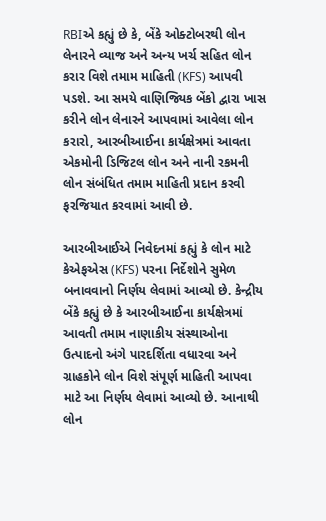RBIએ કહ્યું છે કે, બેંકે ઓક્ટોબરથી લોન લેનારને વ્યાજ અને અન્ય ખર્ચ સહિત લોન કરાર વિશે તમામ માહિતી (KFS) આપવી પડશે. આ સમયે વાણિજ્યિક બેંકો દ્વારા ખાસ કરીને લોન લેનારને આપવામાં આવેલા લોન કરારો, આરબીઆઈના કાર્યક્ષેત્રમાં આવતા એકમોની ડિજિટલ લોન અને નાની રકમની લોન સંબંધિત તમામ માહિતી પ્રદાન કરવી ફરજિયાત કરવામાં આવી છે.

આરબીઆઈએ નિવેદનમાં કહ્યું કે લોન માટે કેએફએસ (KFS) પરના નિર્દેશોને સુમેળ બનાવવાનો નિર્ણય લેવામાં આવ્યો છે. કેન્દ્રીય બેંકે કહ્યું છે કે આરબીઆઈના કાર્યક્ષેત્રમાં આવતી તમામ નાણાકીય સંસ્થાઓના ઉત્પાદનો અંગે પારદર્શિતા વધારવા અને ગ્રાહકોને લોન વિશે સંપૂર્ણ માહિતી આપવા માટે આ નિર્ણય લેવામાં આવ્યો છે. આનાથી લોન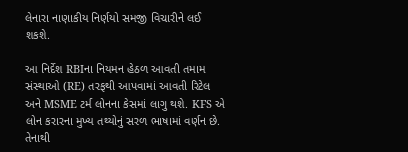લેનારા નાણાકીય નિર્ણયો સમજી વિચારીને લઈ શકશે.

આ નિર્દેશ RBIના નિયમન હેઠળ આવતી તમામ સંસ્થાઓ (RE) તરફથી આપવામાં આવતી રિટેલ અને MSME ટર્મ લોનના કેસમાં લાગુ થશે. KFS એ લોન કરારના મુખ્ય તથ્યોનું સરળ ભાષામાં વર્ણન છે. તેનાથી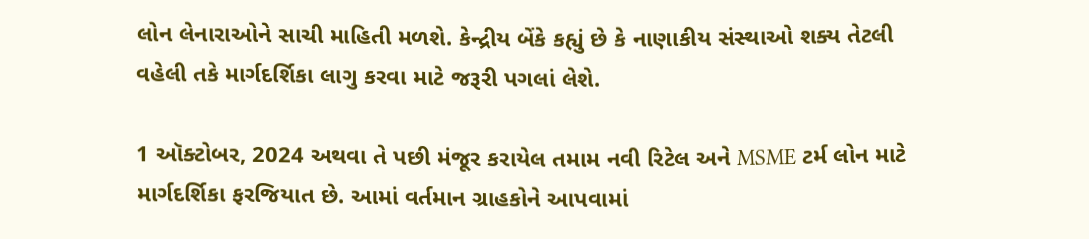લોન લેનારાઓને સાચી માહિતી મળશે. કેન્દ્રીય બેંકે કહ્યું છે કે નાણાકીય સંસ્થાઓ શક્ય તેટલી વહેલી તકે માર્ગદર્શિકા લાગુ કરવા માટે જરૂરી પગલાં લેશે.

1 ઑક્ટોબર, 2024 અથવા તે પછી મંજૂર કરાયેલ તમામ નવી રિટેલ અને MSME ટર્મ લોન માટે માર્ગદર્શિકા ફરજિયાત છે. આમાં વર્તમાન ગ્રાહકોને આપવામાં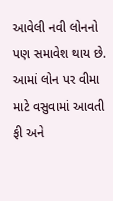આવેલી નવી લોનનો પણ સમાવેશ થાય છે. આમાં લોન પર વીમા માટે વસુવામાં આવતી ફી અને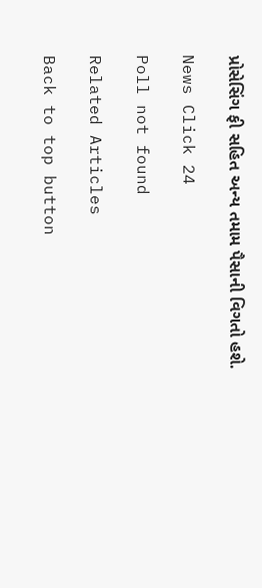પ્રોસેસિંગ ફી સહિત અન્ય તમામ પૈસાની વિગતો હશે.

News Click 24

Poll not found

Related Articles

Back to top button